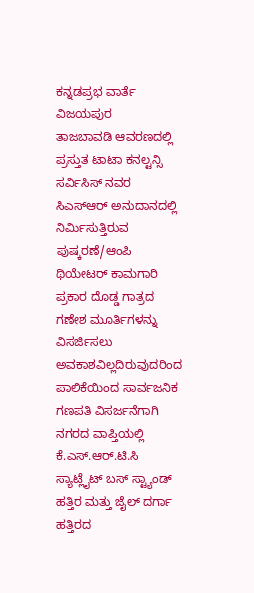ಕನ್ನಡಪ್ರಭ ವಾರ್ತೆ ವಿಜಯಪುರ
ತಾಜಬಾವಡಿ ಆವರಣದಲ್ಲಿ ಪ್ರಸ್ತುತ ಟಾಟಾ ಕನಲ್ಟನ್ಸಿ ಸರ್ವಿಸಿಸ್ ನವರ ಸಿಎಸ್ಆರ್ ಅನುದಾನದಲ್ಲಿ ನಿರ್ಮಿಸುತ್ತಿರುವ ಪುಷ್ಕರಣೆ/ಆಂಪಿ ಥಿಯೇಟರ್ ಕಾಮಗಾರಿ ಪ್ರಕಾರ ದೊಡ್ಡ ಗಾತ್ರದ ಗಣೇಶ ಮೂರ್ತಿಗಳನ್ನು ವಿಸರ್ಜಿಸಲು ಅವಕಾಶವಿಲ್ಲದಿರುವುದರಿಂದ ಪಾಲಿಕೆಯಿಂದ ಸಾರ್ವಜನಿಕ ಗಣಪತಿ ವಿಸರ್ಜನೆಗಾಗಿ ನಗರದ ವಾಪ್ತಿಯಲ್ಲಿ ಕೆ.ಎಸ್.ಆರ್.ಟಿ.ಸಿ ಸ್ಯಾಟ್ಲೈಟ್ ಬಸ್ ಸ್ಟ್ಯಾಂಡ್ ಹತ್ತಿರ ಮತ್ತು ಜೈಲ್ ದರ್ಗಾ ಹತ್ತಿರದ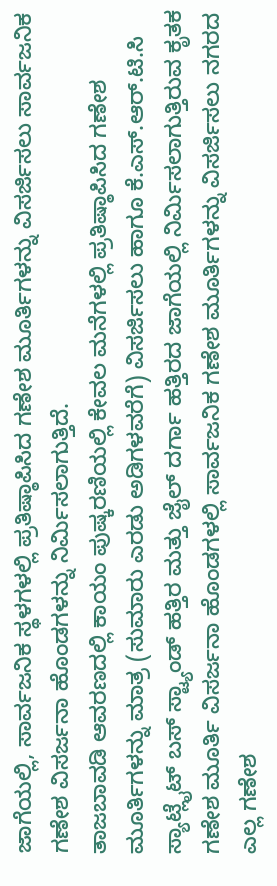ಜಾಗೆಯಲ್ಲಿ, ಸಾರ್ವಜನಿಕ ಸ್ಥಳಗಳಲ್ಲಿ ಪ್ರತಿಷ್ಠಾಪಿಸಿದ ಗಣೇಶ ಮೂರ್ತಿಗಳನ್ನು ವಿಸರ್ಜಿಸಲು ಸಾರ್ವಜನಿಕ ಗಣೇಶ ವಿಸರ್ಜನಾ ಹೊಂಡಗಳನ್ನು ನಿರ್ಮಿಸಲಾಗುತ್ತಿದೆ.
ತಾಜಬಾವಡಿ ಆವರಣದಲ್ಲಿ ಕಾಯಂ ಪುಷ್ಕರಣಿಯಲ್ಲಿ ಕೇವಲ ಮನೆಗಳಲ್ಲಿ ಪ್ರತಿಷ್ಠಾಪಿಸಿದ ಗಣೇಶ ಮೂರ್ತಿಗಳನ್ನು ಮಾತ್ರ (ಸುಮಾರು ಎರಡು ಅಡಿಗಳವರೆಗೆ) ವಿಸರ್ಜಿಸಲು ಹಾಗೂ ಕೆ.ಎಸ್.ಆರ್.ಟಿ.ಸಿ ಸ್ಯಾಟ್ಲೈಟ್ ಬಸ್ ಸ್ಟ್ಯಾಂಡ್ ಹತ್ತಿರ ಮತ್ತು ಜೈಲ್ ದರ್ಗಾ ಹತ್ತಿರದ ಜಾಗೆಯಲ್ಲಿ ನಿರ್ಮಿಸಲಾಗುತ್ತಿರುವ ಕೃತಕ ಗಣೇಶ ಮೂರ್ತಿ ವಿಸರ್ಜನಾ ಹೊಂಡಗಳಲ್ಲಿ ಸಾರ್ವಜನಿಕ ಗಣೇಶ ಮೂರ್ತಿಗಳನ್ನು ವಿಸರ್ಜಿಸಲು ನಗರದ ಎಲ್ಲ ಗಣೇಶ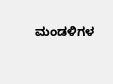ಮಂಡಳಿಗಳ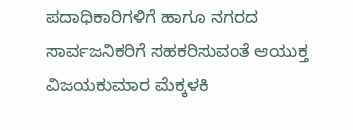ಪದಾಧಿಕಾರಿಗಳಿಗೆ ಹಾಗೂ ನಗರದ ಸಾರ್ವಜನಿಕರಿಗೆ ಸಹಕರಿಸುವಂತೆ ಆಯುಕ್ತ ವಿಜಯಕುಮಾರ ಮೆಕ್ಕಳಕಿ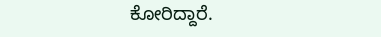ಕೋರಿದ್ದಾರೆ.